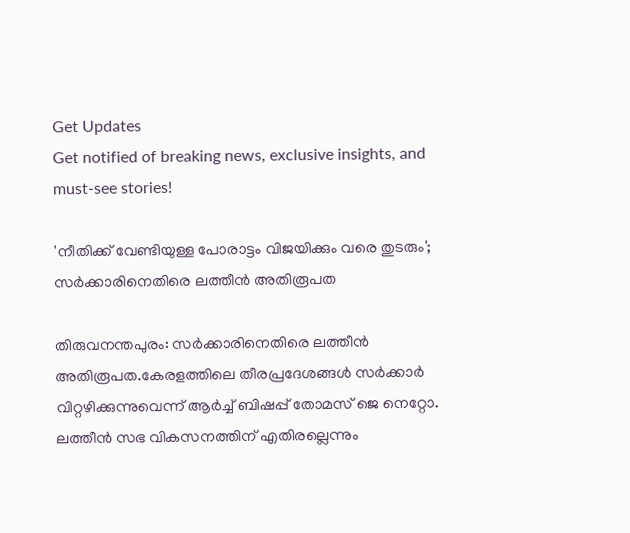Get Updates
Get notified of breaking news, exclusive insights, and must-see stories!

'നീതിക്ക് വേണ്ടിയുള്ള പോരാട്ടം വിജയിക്കും വരെ തുടരും'; സര്‍ക്കാരിനെതിരെ ലത്തീന്‍ അതിരൂപത

തിരുവനന്തപുരം: സർക്കാരിനെതിരെ ലത്തീൻ അതിരൂപത.കേരളത്തിലെ തീരപ്രദേശങ്ങൾ സർക്കാർ വിറ്റഴിക്കുന്നുവെന്ന് ആർച്ച് ബിഷപ്പ് തോമസ് ജെ നെറ്റോ. ലത്തീൻ സഭ വികസനത്തിന് എതിരല്ലെന്നും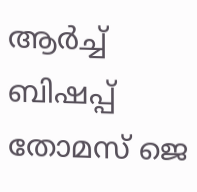ആർച്ച് ബിഷപ്പ് തോമസ് ജെ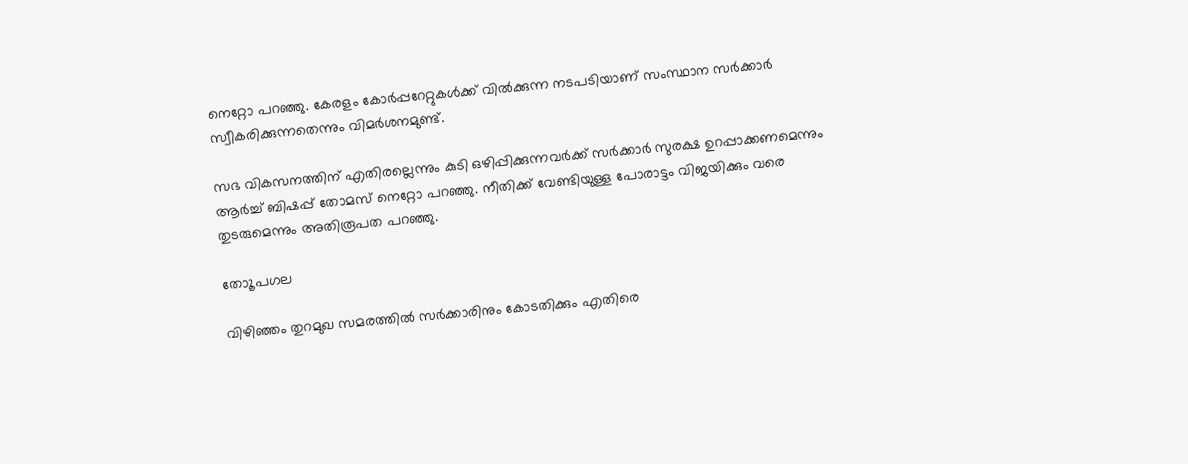നെറ്റോ പറഞ്ഞു. കേരളം കോർപ്പറേറ്റുകൾക്ക് വിൽക്കുന്ന നടപടിയാണ് സംസ്ഥാന സർക്കാർ സ്വീകരിക്കുന്നതെന്നും വിമർശനമുണ്ട്.

സഭ വികസനത്തിന് എതിരല്ലെന്നും കുടി ഒഴിപ്പിക്കുന്നവർക്ക് സർക്കാർ സുരക്ഷ ഉറപ്പാക്കണമെന്നും ആർച്ച് ബിഷപ്പ് തോമസ് നെറ്റോ പറഞ്ഞു. നീതിക്ക് വേണ്ടിയുള്ള പോരാട്ടം വിജയിക്കും വരെ തുടരുമെന്നും അതിരൂപത പറഞ്ഞു.

തോൂപഗല

വിഴിഞ്ഞം തുറമുഖ സമരത്തിൽ സർക്കാരിനും കോടതിക്കും എതിരെ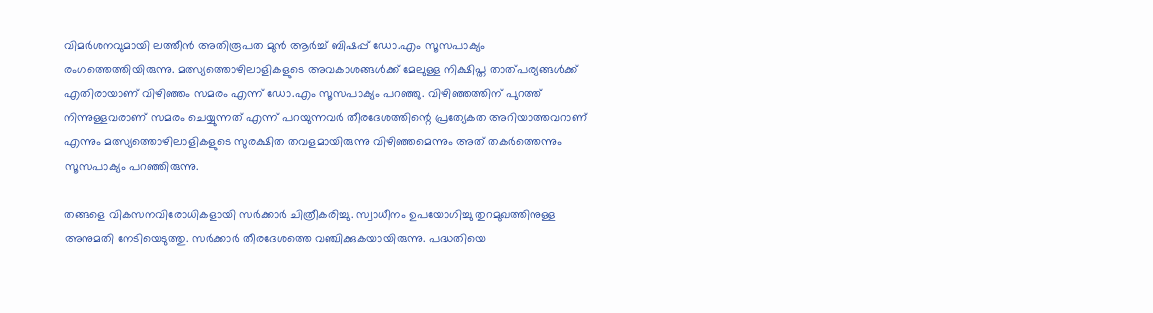വിമർശനവുമായി ലത്തീൻ അതിരൂപത മുൻ ആർച്ച് ബിഷപ്പ് ഡോ.എം സൂസപാക്യം രംഗത്തെത്തിയിരുന്നു. മത്സ്യത്തൊഴിലാളികളുടെ അവകാശങ്ങൾക്ക് മേലുള്ള നിക്ഷിപ്ത താത്പര്യങ്ങൾക്ക് എതിരായാണ് വിഴിഞ്ഞം സമരം എന്ന് ഡോ.എം സൂസപാക്യം പറഞ്ഞു. വിഴിഞ്ഞത്തിന് പുറത്ത് നിന്നുള്ളവരാണ് സമരം ചെയ്യുന്നത് എന്ന് പറയുന്നവർ തീരദേശത്തിന്റെ പ്രത്യേകത അറിയാത്തവറാണ് എന്നും മത്സ്യത്തൊഴിലാളികളുടെ സുരക്ഷിത തവളമായിരുന്നു വിഴിഞ്ഞമെന്നും അത് തകർത്തെന്നും സൂസപാക്യം പറഞ്ഞിരുന്നു.

തങ്ങളെ വികസനവിരോധികളായി സർക്കാർ ചിത്രീകരിച്ചു. സ്വാധീനം ഉപയോഗിച്ചു തുറമുഖത്തിനുള്ള അനുമതി നേടിയെടുത്തു. സർക്കാർ തീരദേശത്തെ വഞ്ചിക്കുകയായിരുന്നു. പദ്ധതിയെ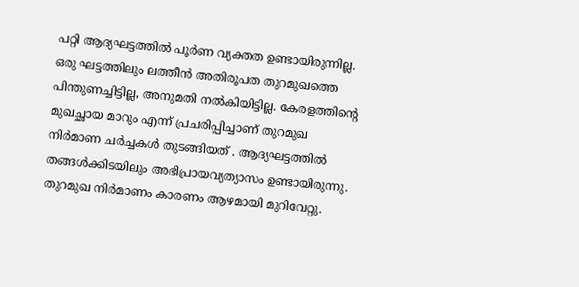പറ്റി ആദ്യഘട്ടത്തിൽ പൂർണ വ്യക്തത ഉണ്ടായിരുന്നില്ല. ഒരു ഘട്ടത്തിലും ലത്തീൻ അതിരൂപത തുറമുഖത്തെ പിന്തുണച്ചിട്ടില്ല, അനുമതി നൽകിയിട്ടില്ല. കേരളത്തിന്റെ മുഖച്ഛായ മാറും എന്ന് പ്രചരിപ്പിച്ചാണ് തുറമുഖ നിർമാണ ചർച്ചകൾ തുടങ്ങിയത് . ആദ്യഘട്ടത്തിൽ തങ്ങൾക്കിടയിലും അഭിപ്രായവ്യത്യാസം ഉണ്ടായിരുന്നു. തുറമുഖ നിർമാണം കാരണം ആഴമായി മുറിവേറ്റു.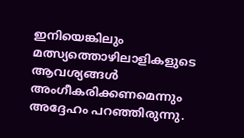ഇനിയെങ്കിലും മത്സ്യത്തൊഴിലാളികളുടെ ആവശ്യങ്ങൾ അംഗീകരിക്കണമെന്നും അദ്ദേഹം പറഞ്ഞിരുന്നു.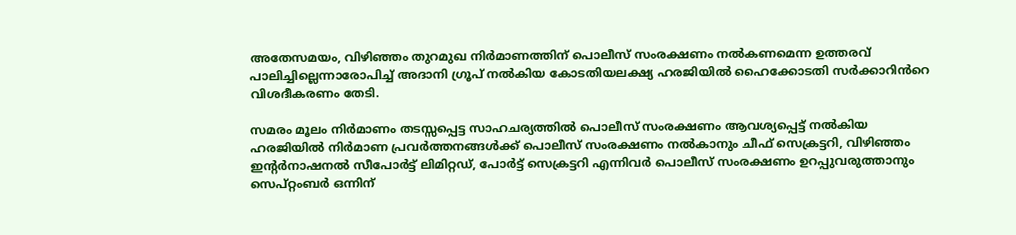അതേസമയം, വിഴിഞ്ഞം തുറമുഖ നിർമാണത്തിന് പൊലീസ് സംരക്ഷണം നൽകണമെന്ന ഉത്തരവ് പാലിച്ചില്ലെന്നാരോപിച്ച് അദാനി ഗ്രൂപ് നൽകിയ കോടതിയലക്ഷ്യ ഹരജിയിൽ ഹൈക്കോടതി സർക്കാറിൻറെ വിശദീകരണം തേടി.

സമരം മൂലം നിർമാണം തടസ്സപ്പെട്ട സാഹചര്യത്തിൽ പൊലീസ് സംരക്ഷണം ആവശ്യപ്പെട്ട് നൽകിയ ഹരജിയിൽ നിർമാണ പ്രവർത്തനങ്ങൾക്ക് പൊലീസ് സംരക്ഷണം നൽകാനും ചീഫ് സെക്രട്ടറി, വിഴിഞ്ഞം ഇന്റർനാഷനൽ സീപോർട്ട് ലിമിറ്റഡ്, പോർട്ട് സെക്രട്ടറി എന്നിവർ പൊലീസ് സംരക്ഷണം ഉറപ്പുവരുത്താനും സെപ്റ്റംബർ ഒന്നിന്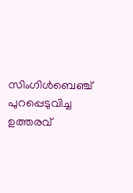സിംഗിൾബെഞ്ച് പുറപ്പെടുവിച്ച ഉത്തരവ്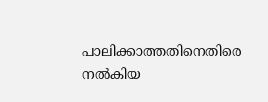പാലിക്കാത്തതിനെതിരെ നൽകിയ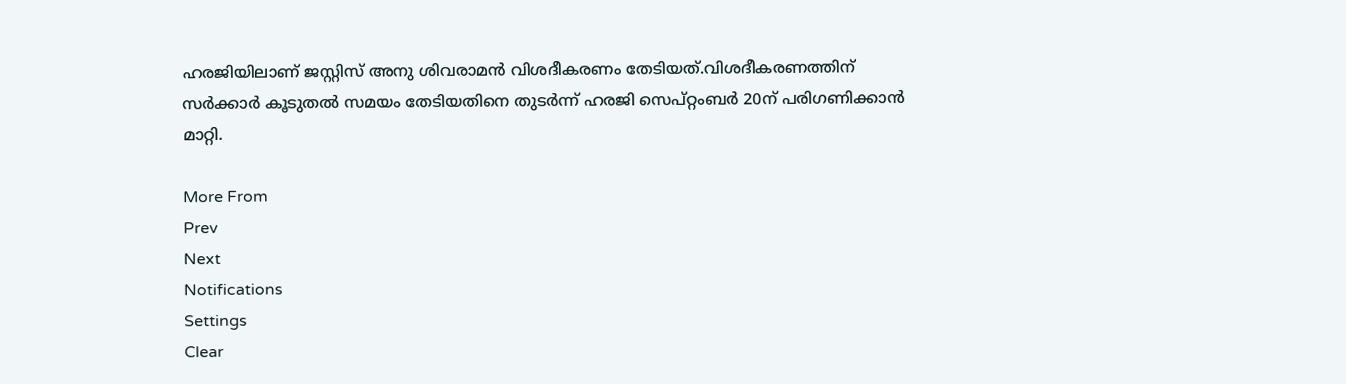ഹരജിയിലാണ് ജസ്റ്റിസ് അനു ശിവരാമൻ വിശദീകരണം തേടിയത്.വിശദീകരണത്തിന് സർക്കാർ കൂടുതൽ സമയം തേടിയതിനെ തുടർന്ന് ഹരജി സെപ്റ്റംബർ 20ന് പരിഗണിക്കാൻ മാറ്റി.

More From
Prev
Next
Notifications
Settings
Clear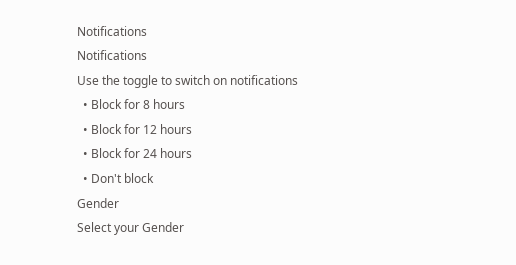Notifications
Notifications
Use the toggle to switch on notifications
  • Block for 8 hours
  • Block for 12 hours
  • Block for 24 hours
  • Don't block
Gender
Select your Gender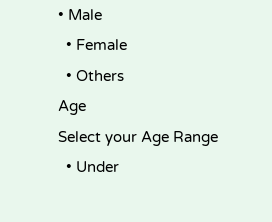• Male
  • Female
  • Others
Age
Select your Age Range
  • Under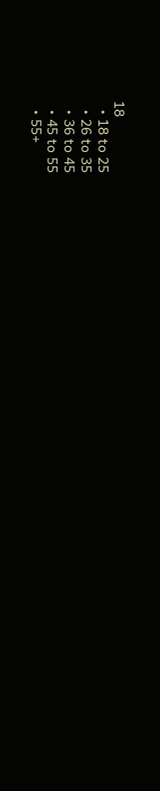18
  • 18 to 25
  • 26 to 35
  • 36 to 45
  • 45 to 55
  • 55+